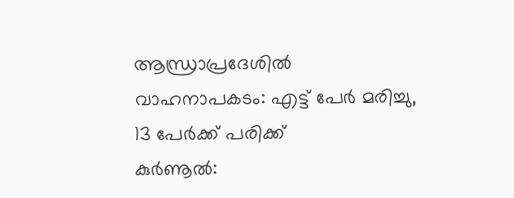ആന്ധ്രാപ്രദേശിൽ വാഹനാപകടം: എട്ട് പേർ മരിച്ചു, 13 പേർക്ക് പരിക്ക്
കുർണൂൽ: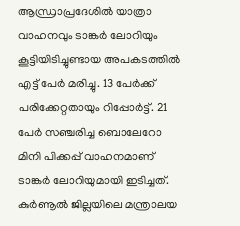ആന്ധ്രാപ്രദേശിൽ യാത്രാ വാഹനവും ടാങ്കർ ലോറിയും കൂട്ടിയിടിച്ചുണ്ടായ അപകടത്തിൽ എട്ട് പേർ മരിച്ചു. 13 പേർക്ക് പരിക്കേറ്റതായും റിപ്പോർട്ട്. 21 പേർ സഞ്ചരിച്ച ബൊലേറോ മിനി പിക്കപ്പ് വാഹനമാണ് ടാങ്കർ ലോറിയുമായി ഇടിച്ചത്. കുർണൂൽ ജില്ലയിലെ മന്ത്രാലയ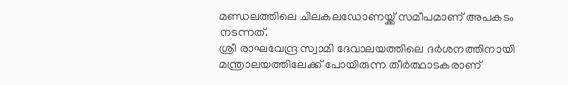മണ്ഡലത്തിലെ ചിലകലഡോണയ്ക്ക് സമീപമാണ് അപകടം നടന്നത്.
ശ്രീ രാഘവേന്ദ്ര സ്വാമി ദേവാലയത്തിലെ ദർശനത്തിനായി മന്ത്രാലയത്തിലേക്ക് പോയിരുന്ന തീർത്ഥാടകരാണ്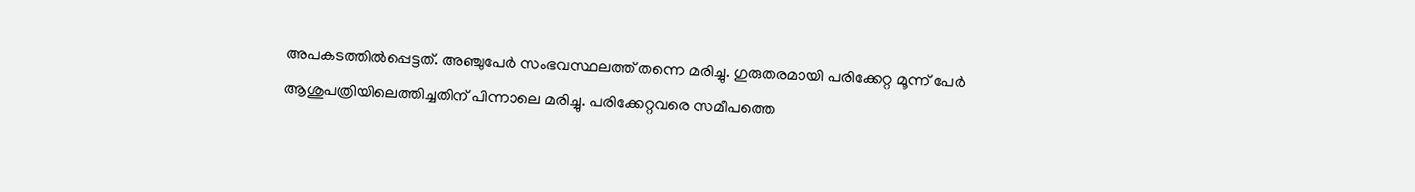അപകടത്തിൽപ്പെട്ടത്. അഞ്ചുപേർ സംഭവസ്ഥലത്ത് തന്നെ മരിച്ചു. ഗുരുതരമായി പരിക്കേറ്റ മൂന്ന് പേർ ആശുപത്രിയിലെത്തിച്ചതിന് പിന്നാലെ മരിച്ചു. പരിക്കേറ്റവരെ സമീപത്തെ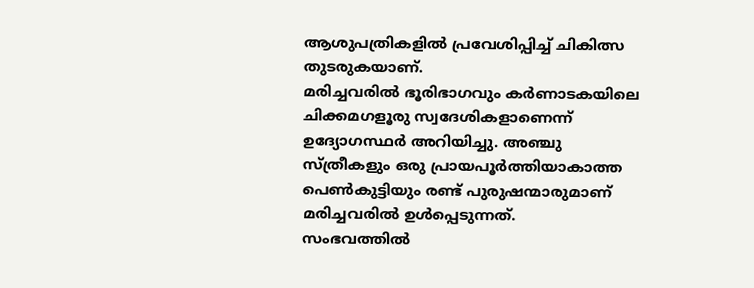ആശുപത്രികളിൽ പ്രവേശിപ്പിച്ച് ചികിത്സ തുടരുകയാണ്.
മരിച്ചവരിൽ ഭൂരിഭാഗവും കർണാടകയിലെ ചിക്കമഗളൂരു സ്വദേശികളാണെന്ന് ഉദ്യോഗസ്ഥർ അറിയിച്ചു. അഞ്ചു സ്ത്രീകളും ഒരു പ്രായപൂർത്തിയാകാത്ത പെൺകുട്ടിയും രണ്ട് പുരുഷന്മാരുമാണ് മരിച്ചവരിൽ ഉൾപ്പെടുന്നത്.
സംഭവത്തിൽ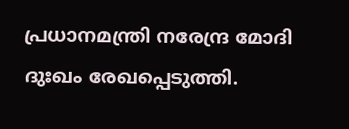പ്രധാനമന്ത്രി നരേന്ദ്ര മോദി ദുഃഖം രേഖപ്പെടുത്തി.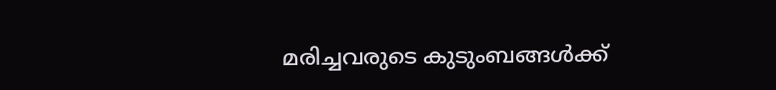മരിച്ചവരുടെ കുടുംബങ്ങൾക്ക്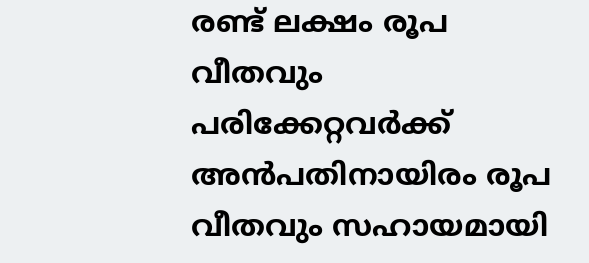രണ്ട് ലക്ഷം രൂപ വീതവും പരിക്കേറ്റവർക്ക് അൻപതിനായിരം രൂപ വീതവും സഹായമായി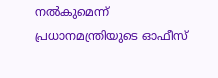നൽകുമെന്ന് പ്രധാനമന്ത്രിയുടെ ഓഫീസ്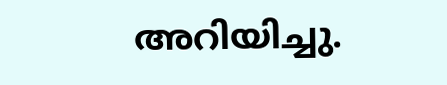അറിയിച്ചു.